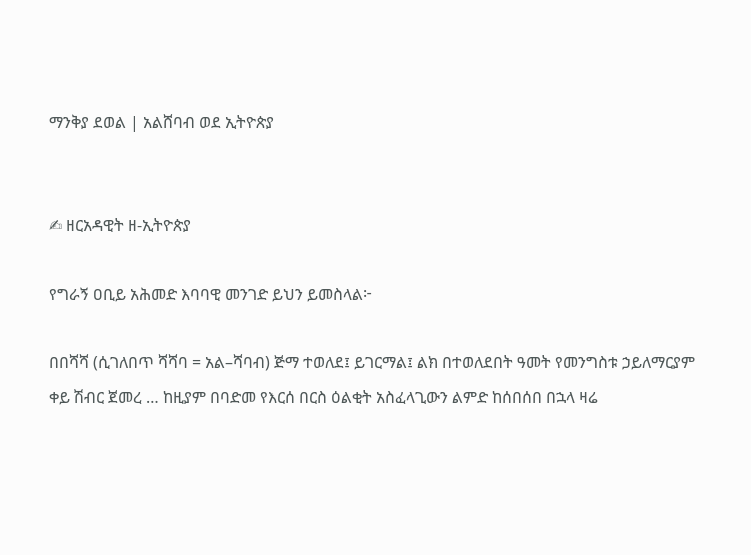ማንቅያ ደወል | አልሸባብ ወደ ኢትዮጵያ


✍ ዘርአዳዊት ዘ-ኢትዮጵያ

የግራኝ ዐቢይ አሕመድ እባባዊ መንገድ ይህን ይመስላል፦

በበሻሻ (ሲገለበጥ ሻሻባ = አል–ሻባብ) ጅማ ተወለደ፤ ይገርማል፤ ልክ በተወለደበት ዓመት የመንግስቱ ኃይለማርያም ቀይ ሽብር ጀመረ … ከዚያም በባድመ የእርሰ በርስ ዕልቂት አስፈላጊውን ልምድ ከሰበሰበ በኋላ ዛሬ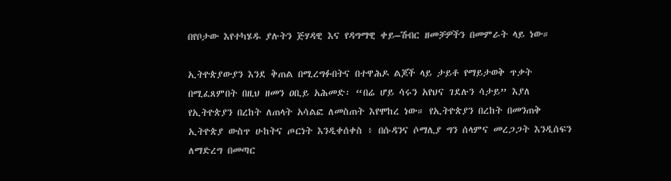በየቦታው እየተካሄዱ ያሉትን ጅሃዳዊ እና የዳግማዊ ቀይ–ሽብር ዘመቻዎችን በመምራት ላይ ነው።

ኢትዮጵያውያን እንደ ቅጠል በሚረግፉበትና በተዋሕዶ ልጆች ላይ ታይቶ የማይታወቅ ጥቃት በሚፈጸምበት በዚህ ዘመን ዐቢይ አሕመድ፡ “በሬ ሆይ ሳሩን አየህና ገደሉን ሳታይ” እያለ የኢትዮጵያን በረከት ለጠላት አሳልፎ ለመስጠት እየሞከረ ነው። የኢትዮጵያን በረከት በመንጠቅ ኢትዮጵያ ውስጥ ሁከትና ጦርነት እንዲቀሰቀስ ፥ በሱዳንና ሶማሊያ ግን ሰላምና መረጋጋት እንዲሰፍን ለማድረግ በመጣር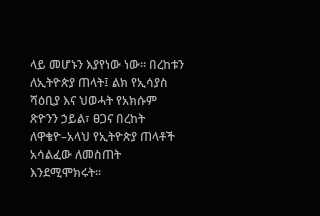ላይ መሆኑን እያየነው ነው። በረከቱን ለኢትዮጵያ ጠላት፤ ልክ የኢሳያስ ሻዕቢያ እና ህወሓት የአክሱም ጽዮንን ኃይል፣ ፀጋና በረከት ለዋቄዮ–አላህ የኢትዮጵያ ጠላቶች አሳልፈው ለመስጠት እንደሚሞክሩት።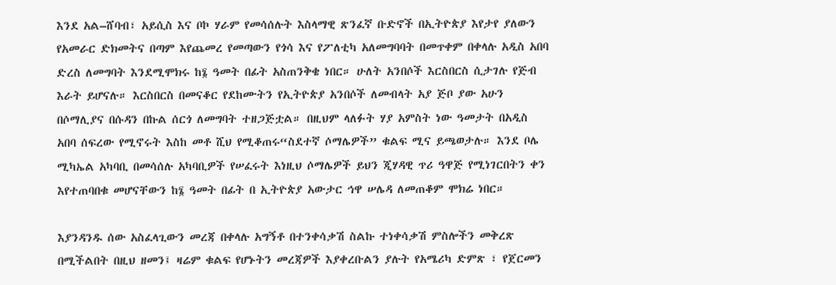እንደ አል–ሸባብ፣ አይሲስ እና ቦኮ ሃራም የመሳሰሉት እስላማዊ ጽንፈኛ ቡድኖች በኢትዮጵያ እየታየ ያለውን የአመራር ድክመትና በጣም እየጨመረ የመጣውን የጎሳ እና የፖለቲካ አለመግባባት በመጥቀም በቀላሉ አዲስ አበባ ድረስ ለመግባት እንደሚሞክሩ ከ፮ ዓመት በፊት አስጠንቅቄ ነበር። ሁለት አንበሶች እርስበርስ ሲታገሉ የጅብ እራት ይሆናሉ። እርስበርስ በመናቆር የደከሙትን የኢትዮጵያ አንበሶች ለመብላት አያ ጅቦ ያው አሁን በሶማሊያና በሱዳን በኩል ሰርጎ ለመግባት ተዘጋጅቷል። በዚህም ላለፉት ሃያ አምስት ነው ዓመታት በአዲስ አበባ ሰፍረው የሚኖሩት እስከ መቶ ሺህ የሚቆጠሩ“ስደተኛ ሶማሌዎች” ቁልፍ ሚና ይጫወታሉ። እንደ ቦሌ ሚካኤል አካባቢ በመሳሰሉ አካባቢዎች የሠፈሩት እነዚህ ሶማሌዎች ይህን ጂሃዳዊ ጥሪ ዓዋጅ የሚነገርበትን ቀን እየተጠባበቁ መሆናቸውን ከ፮ ዓመት በፊት በ ኢትዮጵያ አውታር ኅዋ ሠሌዳ ለመጠቆም ሞክሬ ነበር።

እያንዳንዱ ሰው አስፈላጊውን መረጃ በቀላሉ አግኝቶ በተንቀሳቃሽ ስልኩ ተነቀሳቃሽ ምስሎችን መቅረጽ በሚችልበት በዚህ ዘመን፤ ዛሬም ቁልፍ የሆኑትን መረጃዎች እያቀረቡልን ያሉት የአሜሪካ ድምጽ ፣ የጀርመን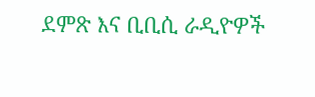ደምጽ እና ቢቢሲ ራዲዮዎች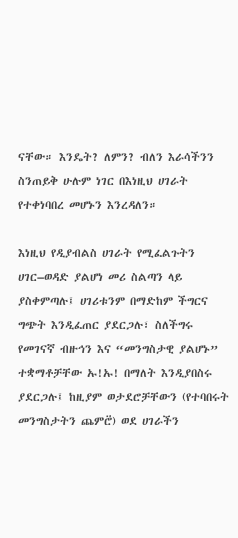ናቸው። እንዴት? ለምን? ብለን እራሳችንን ስንጠይቅ ሁሉም ነገር በእነዚህ ሀገራት የተቀነባበረ መሆኑን እንረዳለን።

እነዚህ የዲያብልስ ሀገራት የሚፈልጉትን ሀገር–ወዳድ ያልሆነ መሪ ስልጣን ላይ ያስቀምጣሉ፤ ሀገሪቱንም በማድከም ችግርና ግጭት እንዲፈጠር ያደርጋሉ፣ ስለችግሩ የመገናኛ ብዙኅን እና “መንግስታዊ ያልሆኑ” ተቋማቶቻቸው ኡ!ኡ! በማለት እንዲያበስሩ ያደርጋሉ፤ ከዚያም ወታደሮቻቸውን (የተባበሩት መንግስታትን ጨምሮ፟) ወደ ሀገራችን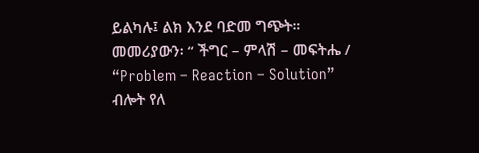ይልካሉ፤ ልክ እንደ ባድመ ግጭት። መመሪያውን፡ “ ችግር – ምላሽ – መፍትሔ / “Problem – Reaction – Solution” ብሎት የለ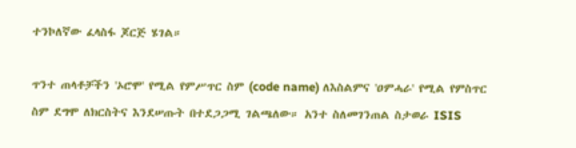ተንኮለኛው ፈላስፋ ጆርጅ ሄገል።

ጥንተ ጠላቶቻችን 'ኦሮሞ' የሚል የምሥጥር ስም (code name) ለእስልምና 'ዐምሓራ' የሚል የምስጥር ስም ደግሞ ለክርስትና እንደሠጡት በተደጋጋሚ ገልጫለው። አንተ ስለመገንጠል ስታወራ ISIS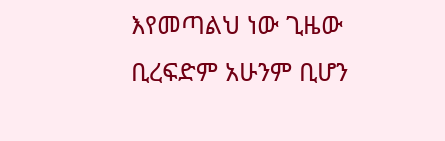እየመጣልህ ነው ጊዜው ቢረፍድም አሁንም ቢሆን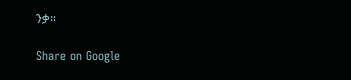ንቃ።

Share on Google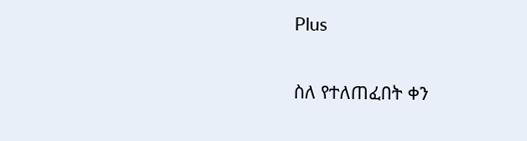Plus

ስለ የተለጠፈበት ቀን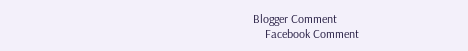Blogger Comment
    Facebook Comment